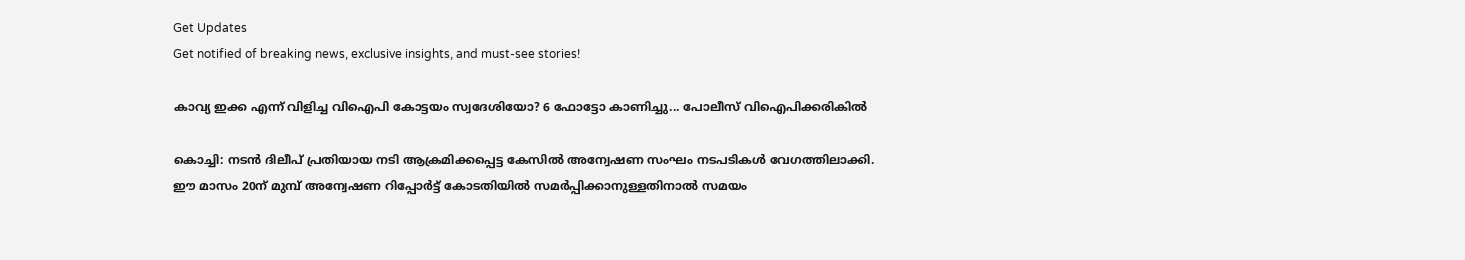Get Updates
Get notified of breaking news, exclusive insights, and must-see stories!

കാവ്യ ഇക്ക എന്ന് വിളിച്ച വിഐപി കോട്ടയം സ്വദേശിയോ? 6 ഫോട്ടോ കാണിച്ചു... പോലീസ് വിഐപിക്കരികില്‍

കൊച്ചി: നടന്‍ ദിലീപ് പ്രതിയായ നടി ആക്രമിക്കപ്പെട്ട കേസില്‍ അന്വേഷണ സംഘം നടപടികള്‍ വേഗത്തിലാക്കി. ഈ മാസം 20ന് മുമ്പ് അന്വേഷണ റിപ്പോര്‍ട്ട് കോടതിയില്‍ സമര്‍പ്പിക്കാനുള്ളതിനാല്‍ സമയം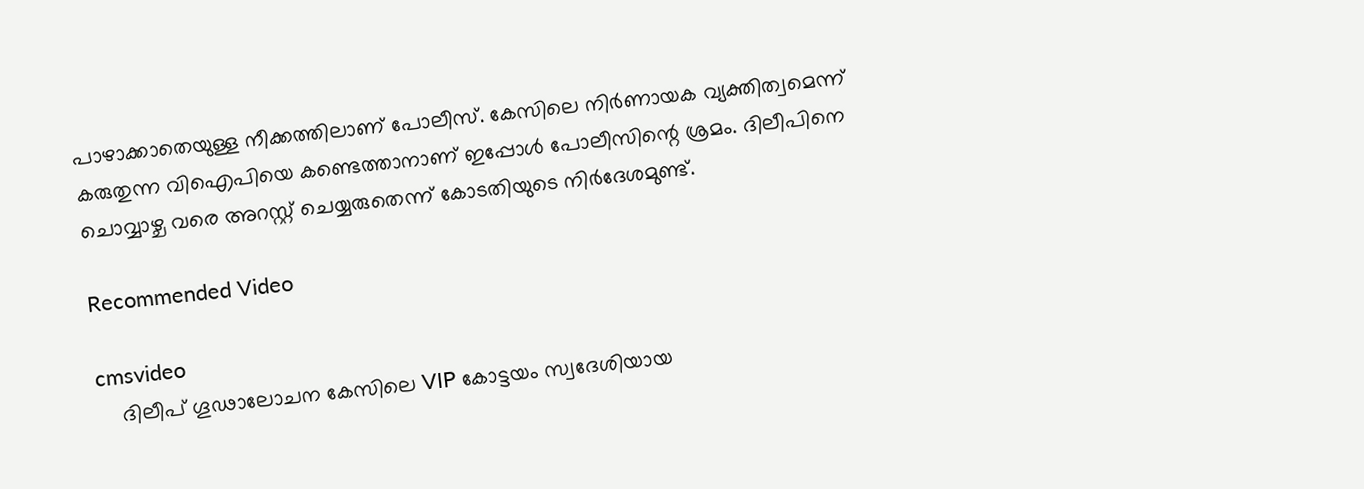പാഴാക്കാതെയുള്ള നീക്കത്തിലാണ് പോലീസ്. കേസിലെ നിര്‍ണായക വ്യക്തിത്വമെന്ന് കരുതുന്ന വിഐപിയെ കണ്ടെത്താനാണ് ഇപ്പോള്‍ പോലീസിന്റെ ശ്രമം. ദിലീപിനെ ചൊവ്വാഴ്ച വരെ അറസ്റ്റ് ചെയ്യരുതെന്ന് കോടതിയുടെ നിര്‍ദേശമുണ്ട്.

Recommended Video

cmsvideo
    ദിലീപ് ഗൂഢാലോചന കേസിലെ VIP കോട്ടയം സ്വദേശിയായ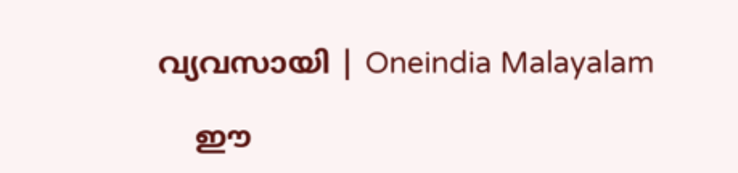വ്യവസായി | Oneindia Malayalam

    ഈ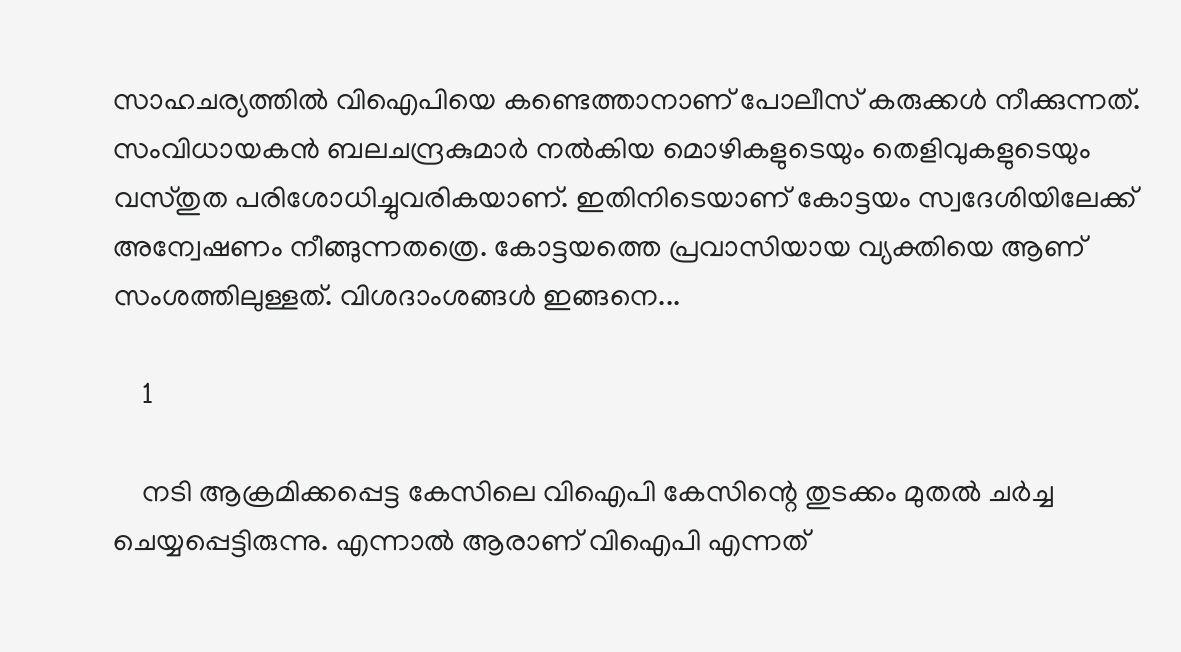സാഹചര്യത്തില്‍ വിഐപിയെ കണ്ടെത്താനാണ് പോലീസ് കരുക്കള്‍ നീക്കുന്നത്. സംവിധായകന്‍ ബലചന്ദ്രകുമാര്‍ നല്‍കിയ മൊഴികളുടെയും തെളിവുകളുടെയും വസ്തുത പരിശോധിച്ചുവരികയാണ്. ഇതിനിടെയാണ് കോട്ടയം സ്വദേശിയിലേക്ക് അന്വേഷണം നീങ്ങുന്നതത്രെ. കോട്ടയത്തെ പ്രവാസിയായ വ്യക്തിയെ ആണ് സംശത്തിലുള്ളത്. വിശദാംശങ്ങള്‍ ഇങ്ങനെ...

    1

    നടി ആക്രമിക്കപ്പെട്ട കേസിലെ വിഐപി കേസിന്റെ തുടക്കം മുതല്‍ ചര്‍ച്ച ചെയ്യപ്പെട്ടിരുന്നു. എന്നാല്‍ ആരാണ് വിഐപി എന്നത്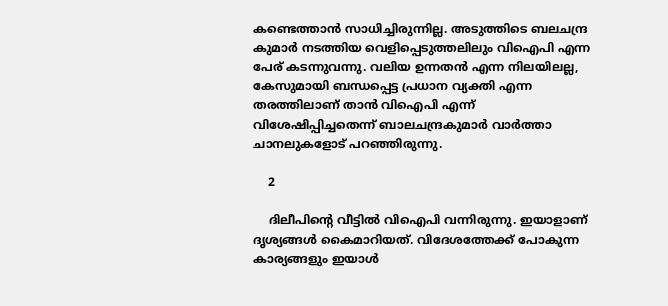കണ്ടെത്താന്‍ സാധിച്ചിരുന്നില്ല. അടുത്തിടെ ബലചന്ദ്ര കുമാര്‍ നടത്തിയ വെളിപ്പെടുത്തലിലും വിഐപി എന്ന പേര് കടന്നുവന്നു. വലിയ ഉന്നതന്‍ എന്ന നിലയിലല്ല, കേസുമായി ബന്ധപ്പെട്ട പ്രധാന വ്യക്തി എന്ന തരത്തിലാണ് താന്‍ വിഐപി എന്ന് വിശേഷിപ്പിച്ചതെന്ന് ബാലചന്ദ്രകുമാര്‍ വാര്‍ത്താ ചാനലുകളോട് പറഞ്ഞിരുന്നു.

    2

    ദിലീപിന്റെ വീട്ടില്‍ വിഐപി വന്നിരുന്നു. ഇയാളാണ് ദൃശ്യങ്ങള്‍ കൈമാറിയത്. വിദേശത്തേക്ക് പോകുന്ന കാര്യങ്ങളും ഇയാള്‍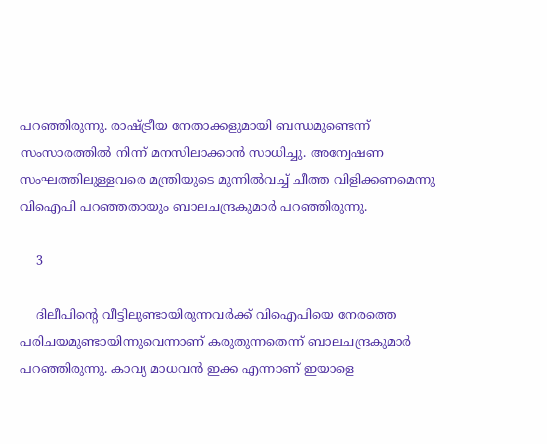പറഞ്ഞിരുന്നു. രാഷ്ട്രീയ നേതാക്കളുമായി ബന്ധമുണ്ടെന്ന് സംസാരത്തില്‍ നിന്ന് മനസിലാക്കാന്‍ സാധിച്ചു. അന്വേഷണ സംഘത്തിലുള്ളവരെ മന്ത്രിയുടെ മുന്നില്‍വച്ച് ചീത്ത വിളിക്കണമെന്നു വിഐപി പറഞ്ഞതായും ബാലചന്ദ്രകുമാര്‍ പറഞ്ഞിരുന്നു.

    3

    ദിലീപിന്റെ വീട്ടിലുണ്ടായിരുന്നവര്‍ക്ക് വിഐപിയെ നേരത്തെ പരിചയമുണ്ടായിന്നുവെന്നാണ് കരുതുന്നതെന്ന് ബാലചന്ദ്രകുമാര്‍ പറഞ്ഞിരുന്നു. കാവ്യ മാധവന്‍ ഇക്ക എന്നാണ് ഇയാളെ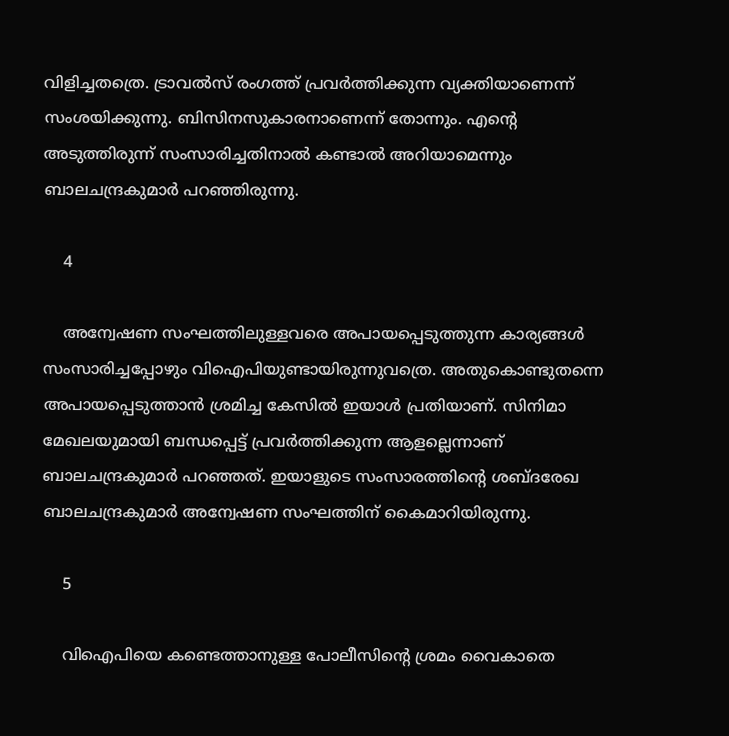വിളിച്ചതത്രെ. ട്രാവല്‍സ് രംഗത്ത് പ്രവര്‍ത്തിക്കുന്ന വ്യക്തിയാണെന്ന് സംശയിക്കുന്നു. ബിസിനസുകാരനാണെന്ന് തോന്നും. എന്റെ അടുത്തിരുന്ന് സംസാരിച്ചതിനാല്‍ കണ്ടാല്‍ അറിയാമെന്നും ബാലചന്ദ്രകുമാര്‍ പറഞ്ഞിരുന്നു.

    4

    അന്വേഷണ സംഘത്തിലുള്ളവരെ അപായപ്പെടുത്തുന്ന കാര്യങ്ങള്‍ സംസാരിച്ചപ്പോഴും വിഐപിയുണ്ടായിരുന്നുവത്രെ. അതുകൊണ്ടുതന്നെ അപായപ്പെടുത്താന്‍ ശ്രമിച്ച കേസില്‍ ഇയാള്‍ പ്രതിയാണ്. സിനിമാ മേഖലയുമായി ബന്ധപ്പെട്ട് പ്രവര്‍ത്തിക്കുന്ന ആളല്ലെന്നാണ് ബാലചന്ദ്രകുമാര്‍ പറഞ്ഞത്. ഇയാളുടെ സംസാരത്തിന്റെ ശബ്ദരേഖ ബാലചന്ദ്രകുമാര്‍ അന്വേഷണ സംഘത്തിന് കൈമാറിയിരുന്നു.

    5

    വിഐപിയെ കണ്ടെത്താനുള്ള പോലീസിന്റെ ശ്രമം വൈകാതെ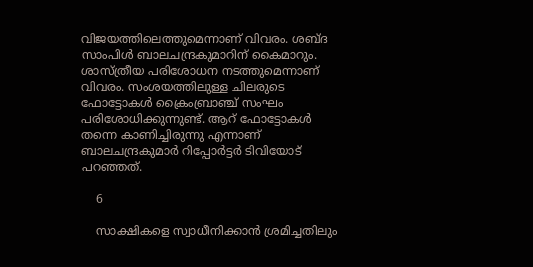വിജയത്തിലെത്തുമെന്നാണ് വിവരം. ശബ്ദ സാംപിള്‍ ബാലചന്ദ്രകുമാറിന് കൈമാറും. ശാസ്ത്രീയ പരിശോധന നടത്തുമെന്നാണ് വിവരം. സംശയത്തിലുള്ള ചിലരുടെ ഫോട്ടോകള്‍ ക്രൈംബ്രാഞ്ച് സംഘം പരിശോധിക്കുന്നുണ്ട്. ആറ് ഫോട്ടോകള്‍ തന്നെ കാണിച്ചിരുന്നു എന്നാണ് ബാലചന്ദ്രകുമാര്‍ റിപ്പോര്‍ട്ടര്‍ ടിവിയോട് പറഞ്ഞത്.

    6

    സാക്ഷികളെ സ്വാധീനിക്കാന്‍ ശ്രമിച്ചതിലും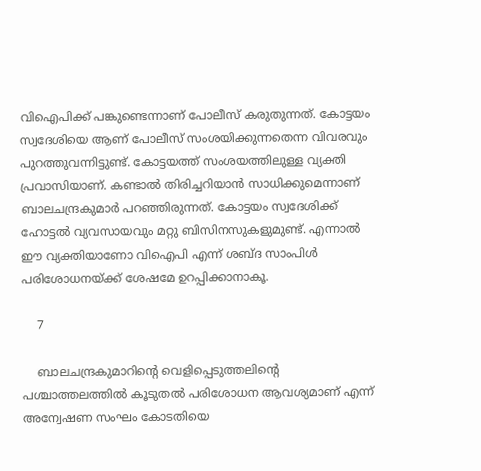വിഐപിക്ക് പങ്കുണ്ടെന്നാണ് പോലീസ് കരുതുന്നത്. കോട്ടയം സ്വദേശിയെ ആണ് പോലീസ് സംശയിക്കുന്നതെന്ന വിവരവും പുറത്തുവന്നിട്ടുണ്ട്. കോട്ടയത്ത് സംശയത്തിലുള്ള വ്യക്തി പ്രവാസിയാണ്. കണ്ടാല്‍ തിരിച്ചറിയാന്‍ സാധിക്കുമെന്നാണ് ബാലചന്ദ്രകുമാര്‍ പറഞ്ഞിരുന്നത്. കോട്ടയം സ്വദേശിക്ക് ഹോട്ടല്‍ വ്യവസായവും മറ്റു ബിസിനസുകളുമുണ്ട്. എന്നാല്‍ ഈ വ്യക്തിയാണോ വിഐപി എന്ന് ശബ്ദ സാംപിള്‍ പരിശോധനയ്ക്ക് ശേഷമേ ഉറപ്പിക്കാനാകൂ.

    7

    ബാലചന്ദ്രകുമാറിന്റെ വെളിപ്പെടുത്തലിന്റെ പശ്ചാത്തലത്തില്‍ കൂടുതല്‍ പരിശോധന ആവശ്യമാണ് എന്ന് അന്വേഷണ സംഘം കോടതിയെ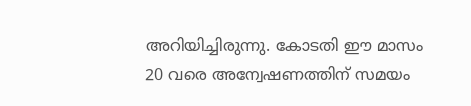അറിയിച്ചിരുന്നു. കോടതി ഈ മാസം 20 വരെ അന്വേഷണത്തിന് സമയം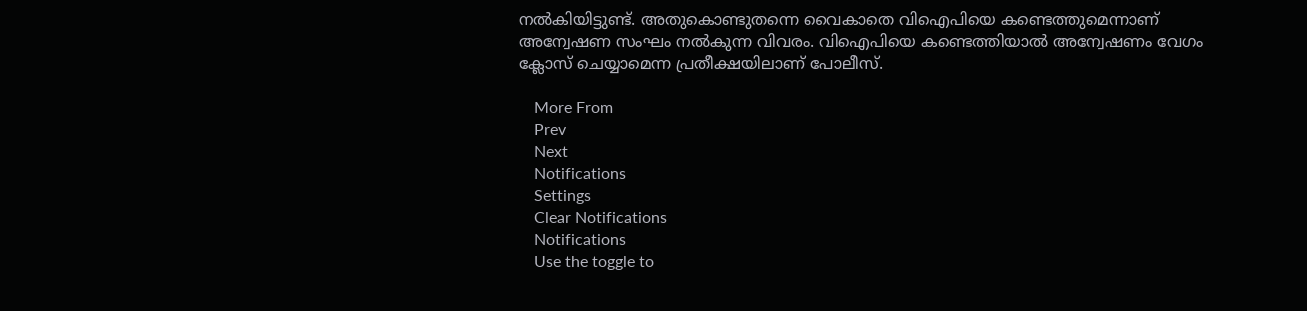നല്‍കിയിട്ടുണ്ട്. അതുകൊണ്ടുതന്നെ വൈകാതെ വിഐപിയെ കണ്ടെത്തുമെന്നാണ് അന്വേഷണ സംഘം നല്‍കുന്ന വിവരം. വിഐപിയെ കണ്ടെത്തിയാല്‍ അന്വേഷണം വേഗം ക്ലോസ് ചെയ്യാമെന്ന പ്രതീക്ഷയിലാണ് പോലീസ്.

    More From
    Prev
    Next
    Notifications
    Settings
    Clear Notifications
    Notifications
    Use the toggle to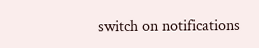switch on notifications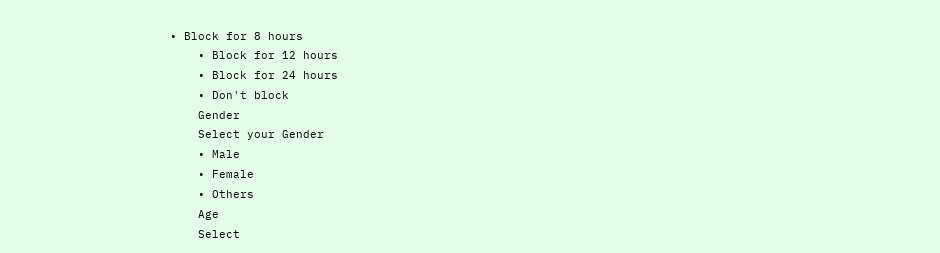• Block for 8 hours
    • Block for 12 hours
    • Block for 24 hours
    • Don't block
    Gender
    Select your Gender
    • Male
    • Female
    • Others
    Age
    Select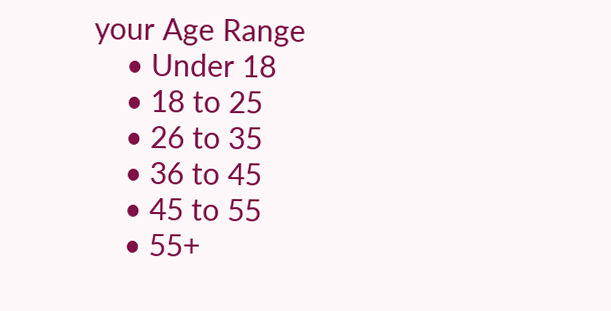your Age Range
    • Under 18
    • 18 to 25
    • 26 to 35
    • 36 to 45
    • 45 to 55
    • 55+